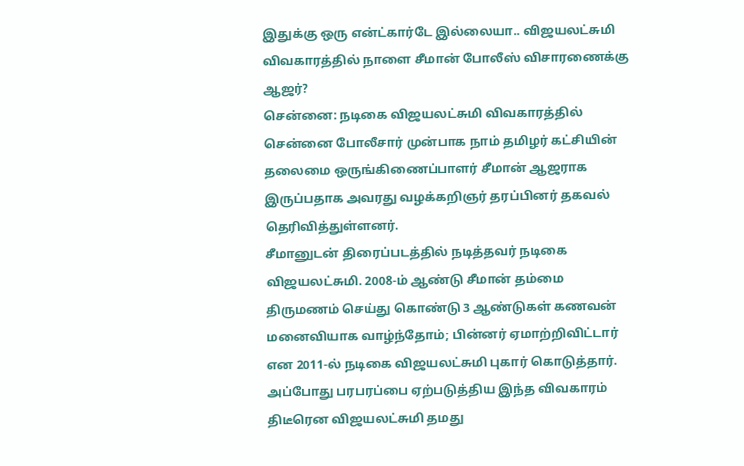இதுக்கு ஒரு என்ட்கார்டே இல்லையா.. விஜயலட்சுமி விவகாரத்தில் நாளை சீமான் போலீஸ் விசாரணைக்கு ஆஜர்?
சென்னை: நடிகை விஜயலட்சுமி விவகாரத்தில் சென்னை போலீசார் முன்பாக நாம் தமிழர் கட்சியின் தலைமை ஒருங்கிணைப்பாளர் சீமான் ஆஜராக இருப்பதாக அவரது வழக்கறிஞர் தரப்பினர் தகவல் தெரிவித்துள்ளனர்.
சீமானுடன் திரைப்படத்தில் நடித்தவர் நடிகை விஜயலட்சுமி. 2008-ம் ஆண்டு சீமான் தம்மை திருமணம் செய்து கொண்டு 3 ஆண்டுகள் கணவன் மனைவியாக வாழ்ந்தோம்; பின்னர் ஏமாற்றிவிட்டார் என 2011-ல் நடிகை விஜயலட்சுமி புகார் கொடுத்தார். அப்போது பரபரப்பை ஏற்படுத்திய இந்த விவகாரம் திடீரென விஜயலட்சுமி தமது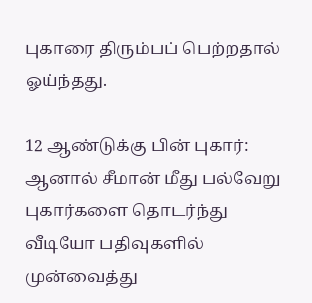புகாரை திரும்பப் பெற்றதால் ஓய்ந்தது.

12 ஆண்டுக்கு பின் புகார்: ஆனால் சீமான் மீது பல்வேறு புகார்களை தொடர்ந்து வீடியோ பதிவுகளில் முன்வைத்து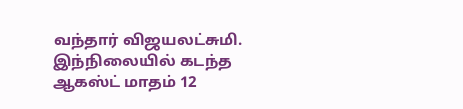வந்தார் விஜயலட்சுமி. இந்நிலையில் கடந்த ஆகஸ்ட் மாதம் 12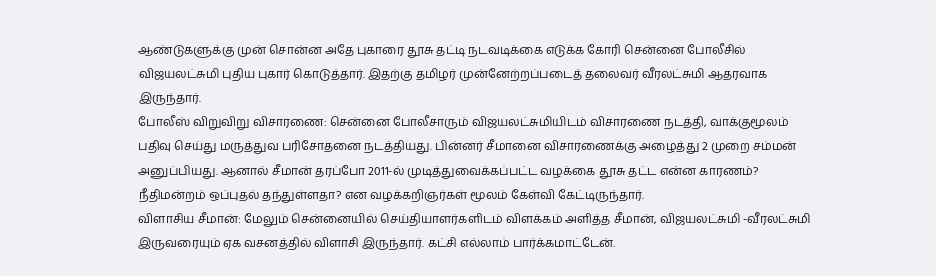ஆண்டுகளுக்கு முன் சொன்ன அதே புகாரை தூசு தட்டி நடவடிக்கை எடுக்க கோரி சென்னை போலீசில் விஜயலட்சுமி புதிய புகார் கொடுத்தார். இதற்கு தமிழர் முன்னேற்றப்படைத் தலைவர் வீரலட்சுமி ஆதரவாக இருந்தார்.
போலீஸ் விறுவிறு விசாரணை: சென்னை போலீசாரும் விஜயலட்சுமியிடம் விசாரணை நடத்தி, வாக்குமூலம் பதிவு செய்து மருத்துவ பரிசோதனை நடத்தியது. பின்னர் சீமானை விசாரணைக்கு அழைத்து 2 முறை சம்மன் அனுப்பியது. ஆனால் சீமான் தரப்போ 2011-ல் முடித்துவைக்கப்பட்ட வழக்கை தூசு தட்ட என்ன காரணம்? நீதிமன்றம் ஒப்புதல் தந்துள்ளதா? என வழக்கறிஞர்கள் மூலம் கேள்வி கேட்டிருந்தார்.
விளாசிய சீமான்: மேலும் சென்னையில் செய்தியாளர்களிடம் விளக்கம் அளித்த சீமான், விஜயலட்சுமி -வீரலட்சுமி இருவரையும் ஏக வசனத்தில் விளாசி இருந்தார். கட்சி எல்லாம் பார்க்கமாட்டேன்.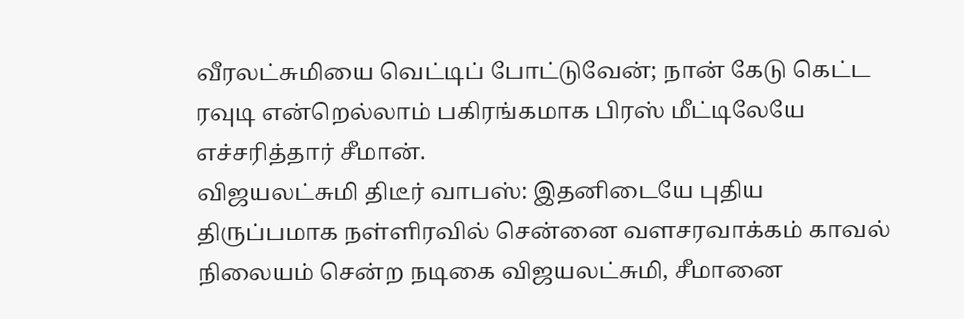வீரலட்சுமியை வெட்டிப் போட்டுவேன்; நான் கேடு கெட்ட ரவுடி என்றெல்லாம் பகிரங்கமாக பிரஸ் மீட்டிலேயே எச்சரித்தார் சீமான்.
விஜயலட்சுமி திடீர் வாபஸ்: இதனிடையே புதிய திருப்பமாக நள்ளிரவில் சென்னை வளசரவாக்கம் காவல் நிலையம் சென்ற நடிகை விஜயலட்சுமி, சீமானை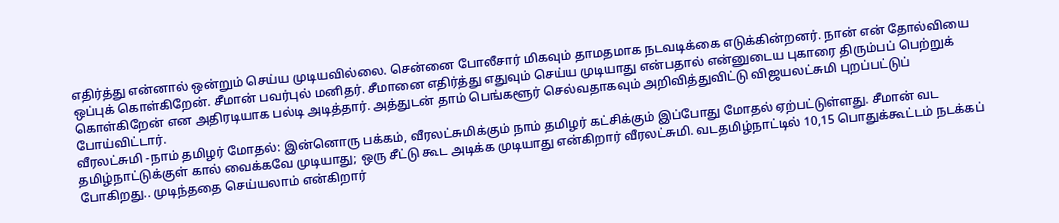எதிர்த்து என்னால் ஒன்றும் செய்ய முடியவில்லை. சென்னை போலீசார் மிகவும் தாமதமாக நடவடிக்கை எடுக்கின்றனர். நான் என் தோல்வியை ஒப்புக் கொள்கிறேன். சீமான் பவர்புல் மனிதர். சீமானை எதிர்த்து எதுவும் செய்ய முடியாது என்பதால் என்னுடைய புகாரை திரும்பப் பெற்றுக் கொள்கிறேன் என அதிரடியாக பல்டி அடித்தார். அத்துடன் தாம் பெங்களூர் செல்வதாகவும் அறிவித்துவிட்டு விஜயலட்சுமி புறப்பட்டுப் போய்விட்டார்.
வீரலட்சுமி -நாம் தமிழர் மோதல்: இன்னொரு பக்கம், வீரலட்சுமிக்கும் நாம் தமிழர் கட்சிக்கும் இப்போது மோதல் ஏற்பட்டுள்ளது. சீமான் வட தமிழ்நாட்டுக்குள் கால் வைக்கவே முடியாது; ஒரு சீட்டு கூட அடிக்க முடியாது என்கிறார் வீரலட்சுமி. வடதமிழ்நாட்டில் 10,15 பொதுக்கூட்டம் நடக்கப் போகிறது.. முடிந்ததை செய்யலாம் என்கிறார்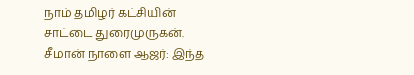நாம் தமிழர் கட்சியின் சாட்டை துரைமுருகன்.
சீமான் நாளை ஆஜர்: இந்த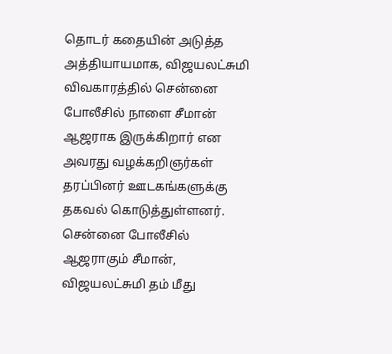தொடர் கதையின் அடுத்த அத்தியாயமாக, விஜயலட்சுமி விவகாரத்தில் சென்னை போலீசில் நாளை சீமான் ஆஜராக இருக்கிறார் என அவரது வழக்கறிஞர்கள் தரப்பினர் ஊடகங்களுக்கு தகவல் கொடுத்துள்ளனர். சென்னை போலீசில் ஆஜராகும் சீமான், விஜயலட்சுமி தம் மீது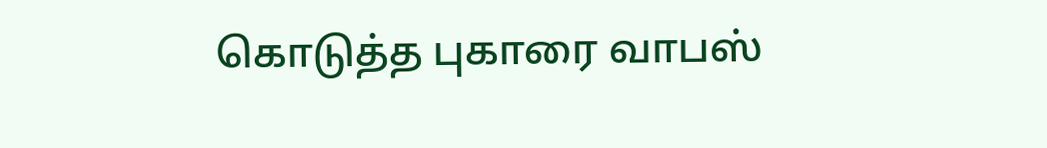கொடுத்த புகாரை வாபஸ்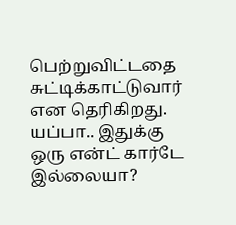பெற்றுவிட்டதை சுட்டிக்காட்டுவார் என தெரிகிறது.
யப்பா.. இதுக்கு ஒரு என்ட் கார்டே இல்லையா?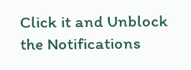Click it and Unblock the Notifications